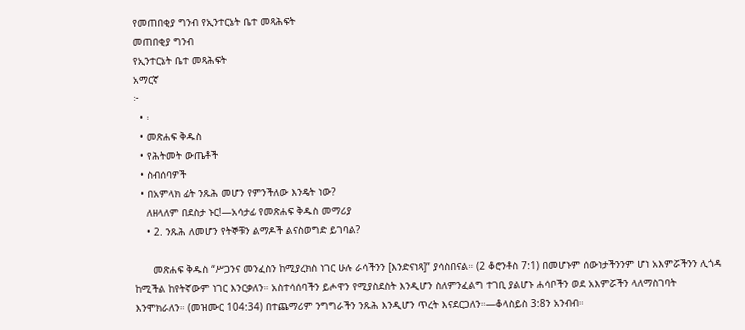የመጠበቂያ ግንብ የኢንተርኔት ቤተ መጻሕፍት
መጠበቂያ ግንብ
የኢንተርኔት ቤተ መጻሕፍት
አማርኛ
፦
  • ፡
  • መጽሐፍ ቅዱስ
  • የሕትመት ውጤቶች
  • ስብሰባዎች
  • በአምላክ ፊት ንጹሕ መሆን የምንችለው እንዴት ነው?
    ለዘላለም በደስታ ኑር!—አሳታፊ የመጽሐፍ ቅዱስ መማሪያ
    • 2. ንጹሕ ለመሆን የትኞቹን ልማዶች ልናስወግድ ይገባል?

      መጽሐፍ ቅዱስ “ሥጋንና መንፈስን ከሚያረክስ ነገር ሁሉ ራሳችንን [እንድናነጻ]” ያሳስበናል። (2 ቆሮንቶስ 7:1) በመሆኑም ሰውነታችንንም ሆነ አእምሯችንን ሊጎዳ ከሚችል ከየትኛውም ነገር እንርቃለን። አስተሳሰባችን ይሖዋን የሚያስደስት እንዲሆን ስለምንፈልግ ተገቢ ያልሆኑ ሐሳቦችን ወደ አእምሯችን ላለማስገባት እንሞክራለን። (መዝሙር 104:34) በተጨማሪም ንግግራችን ንጹሕ እንዲሆን ጥረት እናደርጋለን።—ቆላስይስ 3:8ን አንብብ።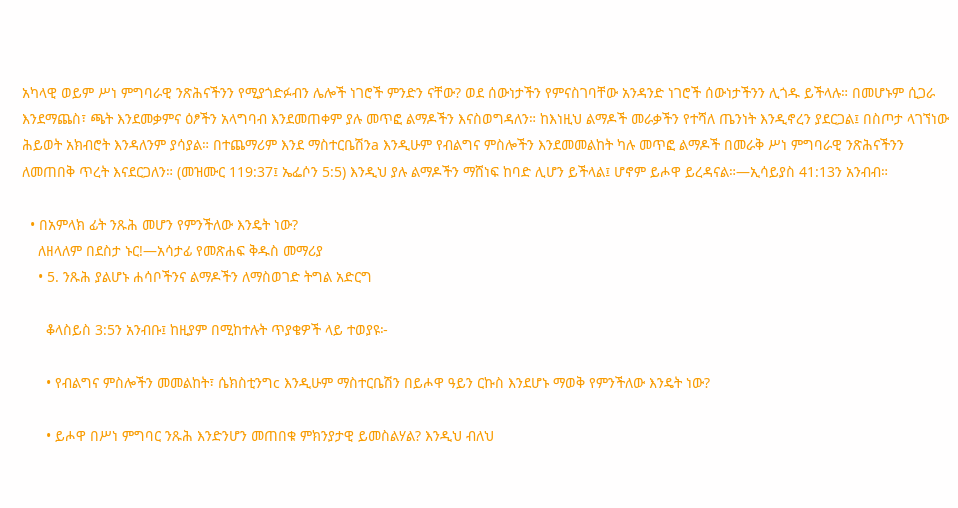አካላዊ ወይም ሥነ ምግባራዊ ንጽሕናችንን የሚያጎድፉብን ሌሎች ነገሮች ምንድን ናቸው? ወደ ሰውነታችን የምናስገባቸው አንዳንድ ነገሮች ሰውነታችንን ሊጎዱ ይችላሉ። በመሆኑም ሲጋራ እንደማጨስ፣ ጫት እንደመቃምና ዕፆችን አላግባብ እንደመጠቀም ያሉ መጥፎ ልማዶችን እናስወግዳለን። ከእነዚህ ልማዶች መራቃችን የተሻለ ጤንነት እንዲኖረን ያደርጋል፤ በስጦታ ላገኘነው ሕይወት አክብሮት እንዳለንም ያሳያል። በተጨማሪም እንደ ማስተርቤሽንa እንዲሁም የብልግና ምስሎችን እንደመመልከት ካሉ መጥፎ ልማዶች በመራቅ ሥነ ምግባራዊ ንጽሕናችንን ለመጠበቅ ጥረት እናደርጋለን። (መዝሙር 119:37፤ ኤፌሶን 5:5) እንዲህ ያሉ ልማዶችን ማሸነፍ ከባድ ሊሆን ይችላል፤ ሆኖም ይሖዋ ይረዳናል።—ኢሳይያስ 41:13ን አንብብ።

  • በአምላክ ፊት ንጹሕ መሆን የምንችለው እንዴት ነው?
    ለዘላለም በደስታ ኑር!—አሳታፊ የመጽሐፍ ቅዱስ መማሪያ
    • 5. ንጹሕ ያልሆኑ ሐሳቦችንና ልማዶችን ለማስወገድ ትግል አድርግ

      ቆላስይስ 3:5ን አንብቡ፤ ከዚያም በሚከተሉት ጥያቄዎች ላይ ተወያዩ፦

      • የብልግና ምስሎችን መመልከት፣ ሴክስቲንግc እንዲሁም ማስተርቤሽን በይሖዋ ዓይን ርኩስ እንደሆኑ ማወቅ የምንችለው እንዴት ነው?

      • ይሖዋ በሥነ ምግባር ንጹሕ እንድንሆን መጠበቁ ምክንያታዊ ይመስልሃል? እንዲህ ብለህ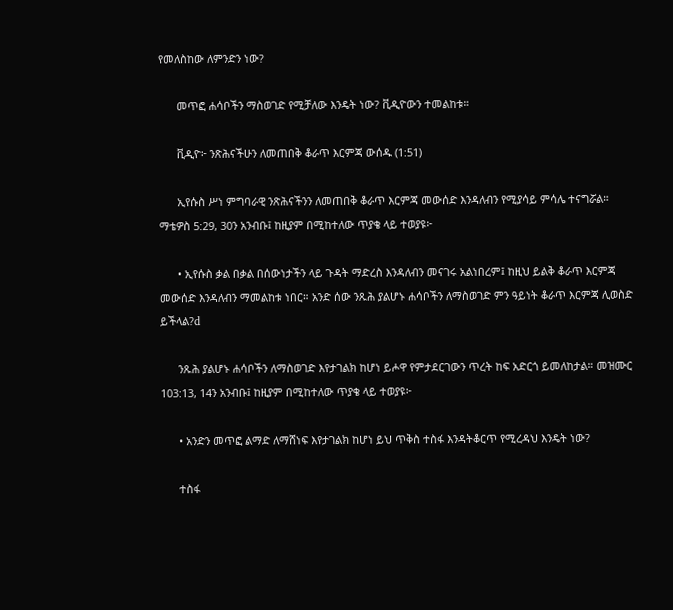የመለስከው ለምንድን ነው?

      መጥፎ ሐሳቦችን ማስወገድ የሚቻለው እንዴት ነው? ቪዲዮውን ተመልከቱ።

      ቪዲዮ፦ ንጽሕናችሁን ለመጠበቅ ቆራጥ እርምጃ ውሰዱ (1:51)

      ኢየሱስ ሥነ ምግባራዊ ንጽሕናችንን ለመጠበቅ ቆራጥ እርምጃ መውሰድ እንዳለብን የሚያሳይ ምሳሌ ተናግሯል። ማቴዎስ 5:29, 30ን አንብቡ፤ ከዚያም በሚከተለው ጥያቄ ላይ ተወያዩ፦

      • ኢየሱስ ቃል በቃል በሰውነታችን ላይ ጉዳት ማድረስ እንዳለብን መናገሩ አልነበረም፤ ከዚህ ይልቅ ቆራጥ እርምጃ መውሰድ እንዳለብን ማመልከቱ ነበር። አንድ ሰው ንጹሕ ያልሆኑ ሐሳቦችን ለማስወገድ ምን ዓይነት ቆራጥ እርምጃ ሊወስድ ይችላል?d

      ንጹሕ ያልሆኑ ሐሳቦችን ለማስወገድ እየታገልክ ከሆነ ይሖዋ የምታደርገውን ጥረት ከፍ አድርጎ ይመለከታል። መዝሙር 103:13, 14ን አንብቡ፤ ከዚያም በሚከተለው ጥያቄ ላይ ተወያዩ፦

      • አንድን መጥፎ ልማድ ለማሸነፍ እየታገልክ ከሆነ ይህ ጥቅስ ተስፋ እንዳትቆርጥ የሚረዳህ እንዴት ነው?

      ተስፋ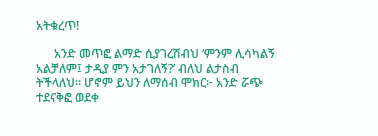አትቁረጥ!

      አንድ መጥፎ ልማድ ሲያገረሽብህ ‘ምንም ሊሳካልኝ አልቻለም፤ ታዲያ ምን አታገለኝ?’ ብለህ ልታስብ ትችላለህ። ሆኖም ይህን ለማሰብ ሞክር፦ አንድ ሯጭ ተደናቅፎ ወደቀ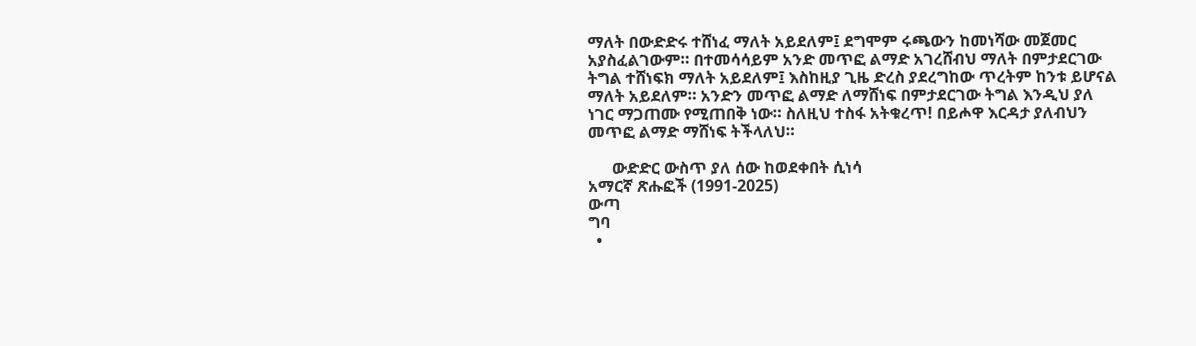ማለት በውድድሩ ተሸነፈ ማለት አይደለም፤ ደግሞም ሩጫውን ከመነሻው መጀመር አያስፈልገውም። በተመሳሳይም አንድ መጥፎ ልማድ አገረሸብህ ማለት በምታደርገው ትግል ተሸነፍክ ማለት አይደለም፤ እስከዚያ ጊዜ ድረስ ያደረግከው ጥረትም ከንቱ ይሆናል ማለት አይደለም። አንድን መጥፎ ልማድ ለማሸነፍ በምታደርገው ትግል እንዲህ ያለ ነገር ማጋጠሙ የሚጠበቅ ነው። ስለዚህ ተስፋ አትቁረጥ! በይሖዋ እርዳታ ያለብህን መጥፎ ልማድ ማሸነፍ ትችላለህ።

      ውድድር ውስጥ ያለ ሰው ከወደቀበት ሲነሳ
አማርኛ ጽሑፎች (1991-2025)
ውጣ
ግባ
  •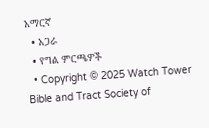አማርኛ
  • አጋራ
  • የግል ምርጫዎች
  • Copyright © 2025 Watch Tower Bible and Tract Society of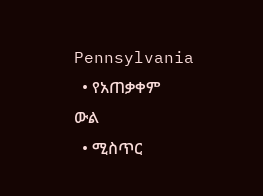Pennsylvania
  • የአጠቃቀም ውል
  • ሚስጥር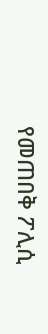የመጠበቅ ፖሊሲ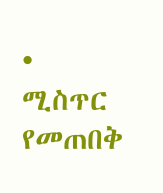• ሚስጥር የመጠበቅ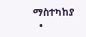ማስተካከያ
  •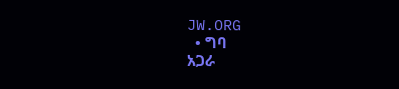JW.ORG
  • ግባ
አጋራ